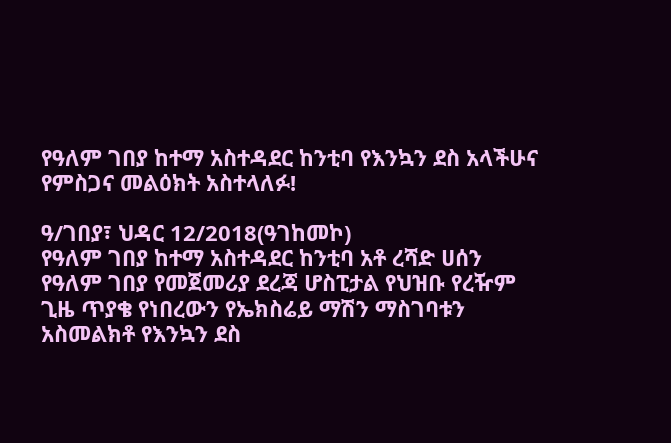የዓለም ገበያ ከተማ አስተዳደር ከንቲባ የእንኳን ደስ አላችሁና የምስጋና መልዕክት አስተላለፉ!

ዓ/ገበያ፣ ህዳር 12/2018(ዓገከመኮ)
የዓለም ገበያ ከተማ አስተዳደር ከንቲባ አቶ ረሻድ ሀሰን የዓለም ገበያ የመጀመሪያ ደረጃ ሆስፒታል የህዝቡ የረዥም ጊዜ ጥያቄ የነበረውን የኤክስሬይ ማሽን ማስገባቱን አስመልክቶ የእንኳን ደስ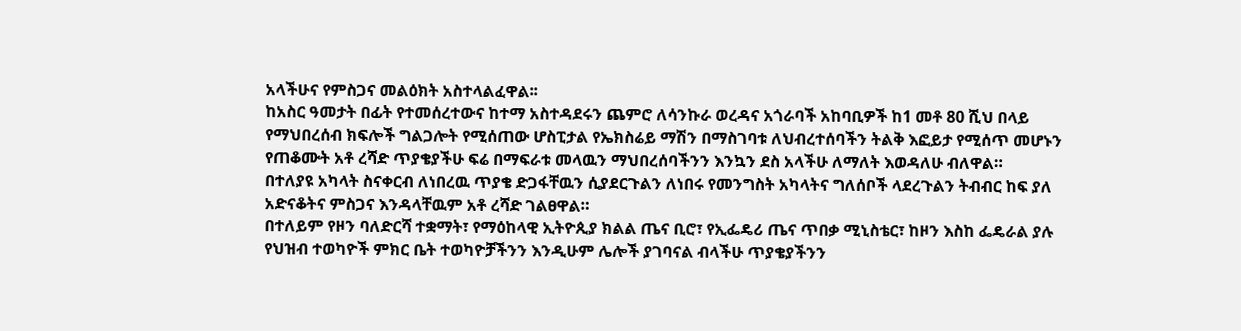አላችሁና የምስጋና መልዕክት አስተላልፈዋል፡፡
ከአስር ዓመታት በፊት የተመሰረተውና ከተማ አስተዳደሩን ጨምሮ ለሳንኩራ ወረዳና አጎራባች አከባቢዎች ከ1 መቶ 80 ሺህ በላይ የማህበረሰብ ክፍሎች ግልጋሎት የሚሰጠው ሆስፒታል የኤክስሬይ ማሽን በማስገባቱ ለህብረተሰባችን ትልቅ እፎይታ የሚሰጥ መሆኑን የጠቆሙት አቶ ረሻድ ጥያቄያችሁ ፍሬ በማፍራቱ መላዉን ማህበረሰባችንን እንኳን ደስ አላችሁ ለማለት እወዳለሁ ብለዋል።
በተለያዩ አካላት ስናቀርብ ለነበረዉ ጥያቄ ድጋፋቸዉን ሲያደርጉልን ለነበሩ የመንግስት አካላትና ግለሰቦች ላደረጉልን ትብብር ከፍ ያለ አድናቆትና ምስጋና እንዳላቸዉም አቶ ረሻድ ገልፀዋል።
በተለይም የዞን ባለድርሻ ተቋማት፣ የማዕከላዊ ኢትዮጲያ ክልል ጤና ቢሮ፣ የኢፌዴሪ ጤና ጥበቃ ሚኒስቴር፣ ከዞን እስከ ፌዴራል ያሉ የህዝብ ተወካዮች ምክር ቤት ተወካዮቻችንን እንዲሁም ሌሎች ያገባናል ብላችሁ ጥያቄያችንን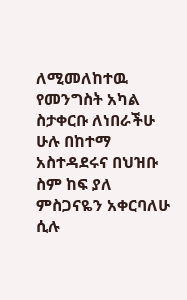ለሚመለከተዉ የመንግስት አካል ስታቀርቡ ለነበራችሁ ሁሉ በከተማ አስተዳደሩና በህዝቡ ስም ከፍ ያለ ምስጋናዬን አቀርባለሁ ሲሉ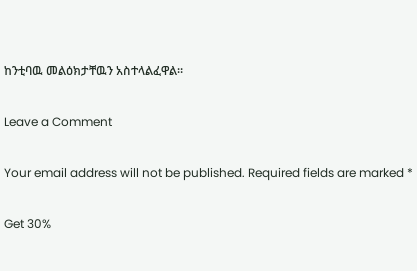ከንቲባዉ መልዕክታቸዉን አስተላልፈዋል።

Leave a Comment

Your email address will not be published. Required fields are marked *

Get 30%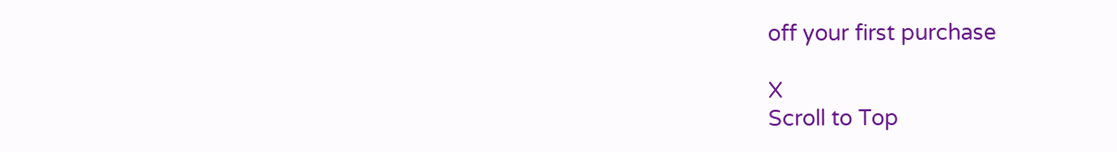off your first purchase

X
Scroll to Top